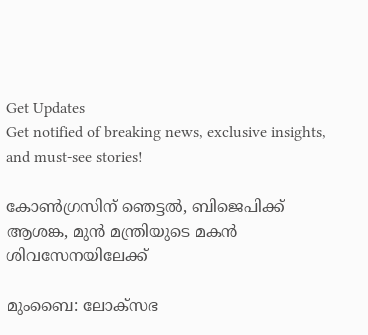Get Updates
Get notified of breaking news, exclusive insights, and must-see stories!

കോണ്‍ഗ്രസിന് ഞെട്ടല്‍, ബിജെപിക്ക് ആശങ്ക, മുന്‍ മന്ത്രിയുടെ മകന്‍ ശിവസേനയിലേക്ക്

മുംബൈ: ലോക്സഭ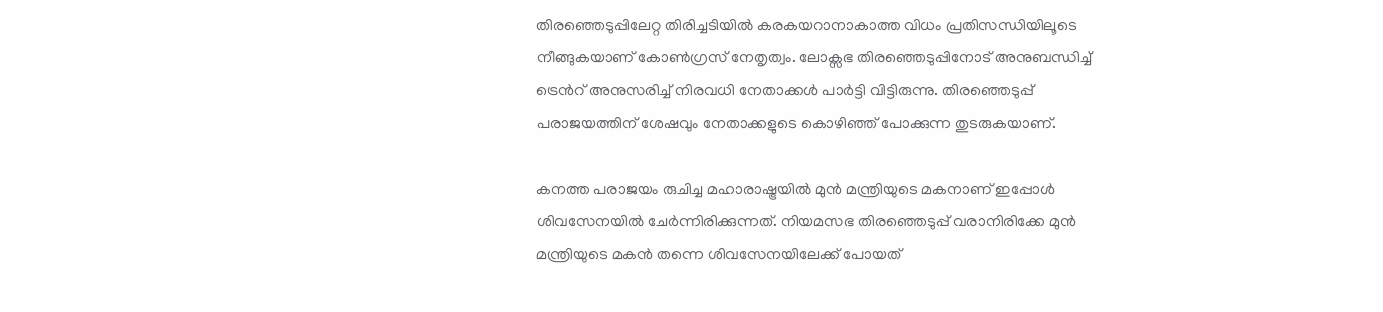തിരഞ്ഞെടുപ്പിലേറ്റ തിരിച്ചടിയില്‍ കരകയറാനാകാത്ത വിധം പ്രതിസന്ധിയിലൂടെ നീങ്ങുകയാണ് കോണ്‍ഗ്രസ് നേതൃത്വം. ലോക്സഭ തിരഞ്ഞെടുപ്പിനോട് അനുബന്ധിച്ച് ട്രെന്‍റ് അനുസരിച്ച് നിരവധി നേതാക്കള്‍ പാര്‍ട്ടി വിട്ടിരുന്നു. തിരഞ്ഞെടുപ്പ് പരാജയത്തിന് ശേഷവും നേതാക്കളുടെ കൊഴിഞ്ഞ് പോക്കുന്ന തുടരുകയാണ്.

കനത്ത പരാജയം രുചിച്ച മഹാരാഷ്ട്രയില്‍ മുന്‍ മന്ത്രിയുടെ മകനാണ് ഇപ്പോള്‍ ശിവസേനയില്‍ ചേര്‍ന്നിരിക്കുന്നത്. നിയമസഭ തിരഞ്ഞെടുപ്പ് വരാനിരിക്കേ മുന്‍ മന്ത്രിയുടെ മകന്‍ തന്നെ ശിവസേനയിലേക്ക് പോയത്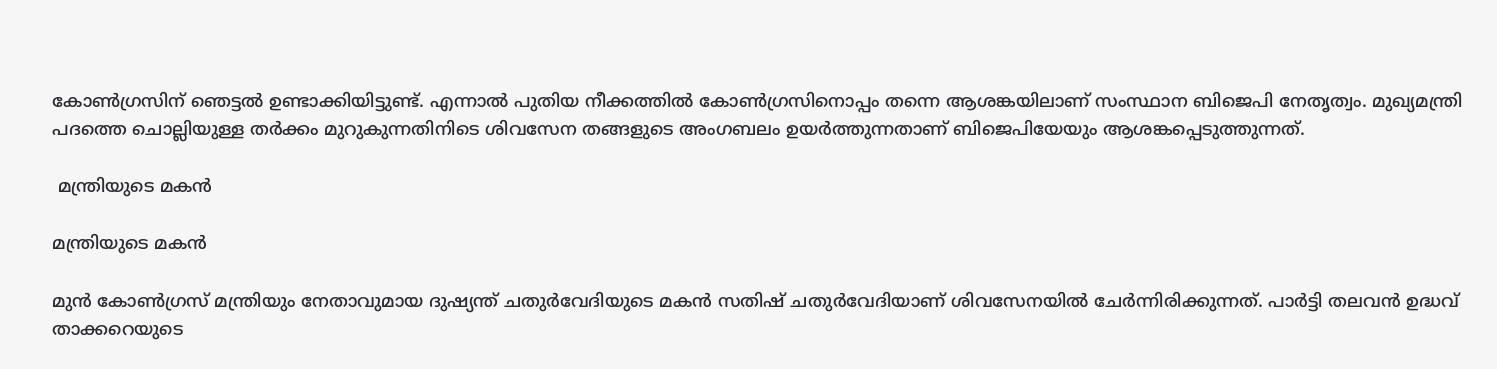കോണ്‍ഗ്രസിന് ഞെട്ടല്‍ ഉണ്ടാക്കിയിട്ടുണ്ട്. എന്നാല്‍ പുതിയ നീക്കത്തില്‍ കോണ്‍ഗ്രസിനൊപ്പം തന്നെ ആശങ്കയിലാണ് സംസ്ഥാന ബിജെപി നേതൃത്വം. മുഖ്യമന്ത്രി പദത്തെ ചൊല്ലിയുള്ള തര്‍ക്കം മുറുകുന്നതിനിടെ ശിവസേന തങ്ങളുടെ അംഗബലം ഉയര്‍ത്തുന്നതാണ് ബിജെപിയേയും ആശങ്കപ്പെടുത്തുന്നത്.

 മന്ത്രിയുടെ മകന്‍

മന്ത്രിയുടെ മകന്‍

മുന്‍ കോണ്‍ഗ്രസ് മന്ത്രിയും നേതാവുമായ ദുഷ്യന്ത് ചതുര്‍വേദിയുടെ മകന്‍ സതിഷ് ചതുര്‍വേദിയാണ് ശിവസേനയില്‍ ചേര്‍ന്നിരിക്കുന്നത്. പാര്‍ട്ടി തലവന്‍ ഉദ്ധവ് താക്കറെയുടെ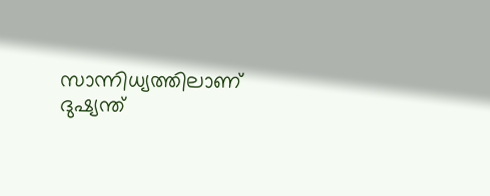സാന്നിധ്യത്തിലാണ് ദുഷ്യന്ത്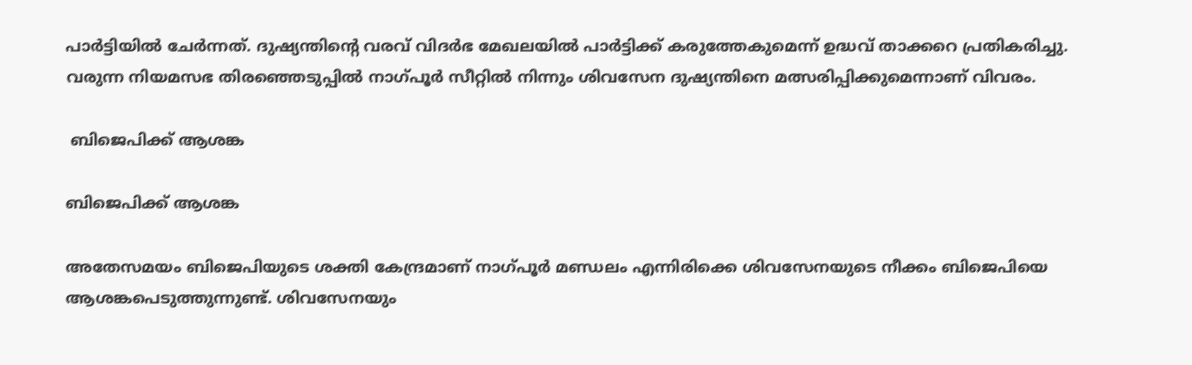പാര്‍ട്ടിയില്‍ ചേര്‍ന്നത്. ദുഷ്യന്തിന്‍റെ വരവ് വിദര്‍ഭ മേഖലയില്‍ പാര്‍ട്ടിക്ക് കരുത്തേകുമെന്ന് ഉദ്ധവ് താക്കറെ പ്രതികരിച്ചു. വരുന്ന നിയമസഭ തിരഞ്ഞെടുപ്പില്‍ നാഗ്പൂര്‍ സീറ്റില്‍ നിന്നും ശിവസേന ദുഷ്യന്തിനെ മത്സരിപ്പിക്കുമെന്നാണ് വിവരം.

 ബിജെപിക്ക് ആശങ്ക

ബിജെപിക്ക് ആശങ്ക

അതേസമയം ബിജെപിയുടെ ശക്തി കേന്ദ്രമാണ് നാഗ്പൂര്‍ മണ്ഡലം എന്നിരിക്കെ ശിവസേനയുടെ നീക്കം ബിജെപിയെ ആശങ്കപെടുത്തുന്നുണ്ട്. ശിവസേനയും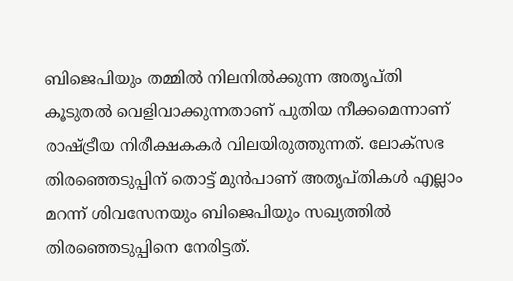ബിജെപിയും തമ്മില്‍ നിലനില്‍ക്കുന്ന അതൃപ്തി കൂടുതല്‍ വെളിവാക്കുന്നതാണ് പുതിയ നീക്കമെന്നാണ് രാഷ്ട്രീയ നിരീക്ഷകകര്‍ വിലയിരുത്തുന്നത്. ലോക്സഭ തിരഞ്ഞെടുപ്പിന് തൊട്ട് മുന്‍പാണ് അതൃപ്തികള്‍ എല്ലാം മറന്ന് ശിവസേനയും ബിജെപിയും സഖ്യത്തില്‍ തിരഞ്ഞെടുപ്പിനെ നേരിട്ടത്.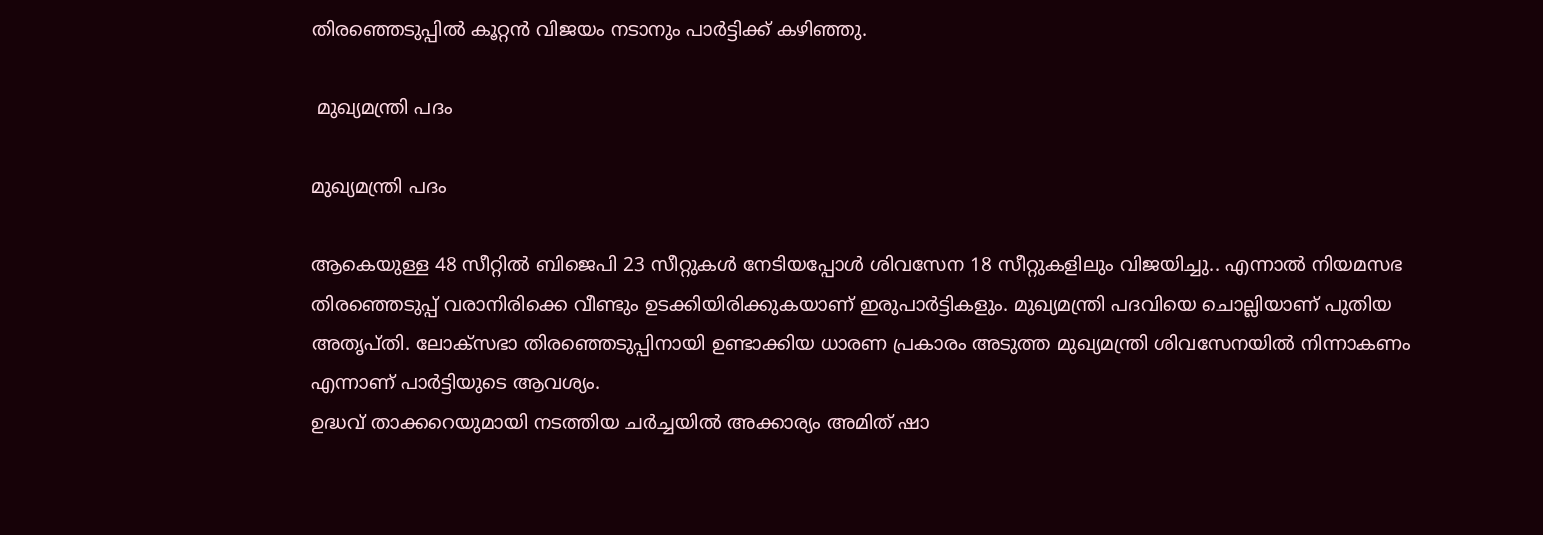തിരഞ്ഞെടുപ്പില്‍ കൂറ്റന്‍ വിജയം നടാനും പാര്‍ട്ടിക്ക് കഴിഞ്ഞു.

 മുഖ്യമന്ത്രി പദം

മുഖ്യമന്ത്രി പദം

ആകെയുള്ള 48 സീറ്റില്‍ ബിജെപി 23 സീറ്റുകള്‍ നേടിയപ്പോള്‍ ശിവസേന 18 സീറ്റുകളിലും വിജയിച്ചു.. എന്നാല്‍ നിയമസഭ തിരഞ്ഞെടുപ്പ് വരാനിരിക്കെ വീണ്ടും ഉടക്കിയിരിക്കുകയാണ് ഇരുപാര്‍ട്ടികളും. മുഖ്യമന്ത്രി പദവിയെ ചൊല്ലിയാണ് പുതിയ അതൃപ്തി. ലോക്‌സഭാ തിരഞ്ഞെടുപ്പിനായി ഉണ്ടാക്കിയ ധാരണ പ്രകാരം അടുത്ത മുഖ്യമന്ത്രി ശിവസേനയില്‍ നിന്നാകണം എന്നാണ് പാര്‍ട്ടിയുടെ ആവശ്യം.
ഉദ്ധവ് താക്കറെയുമായി നടത്തിയ ചര്‍ച്ചയില്‍ അക്കാര്യം അമിത് ഷാ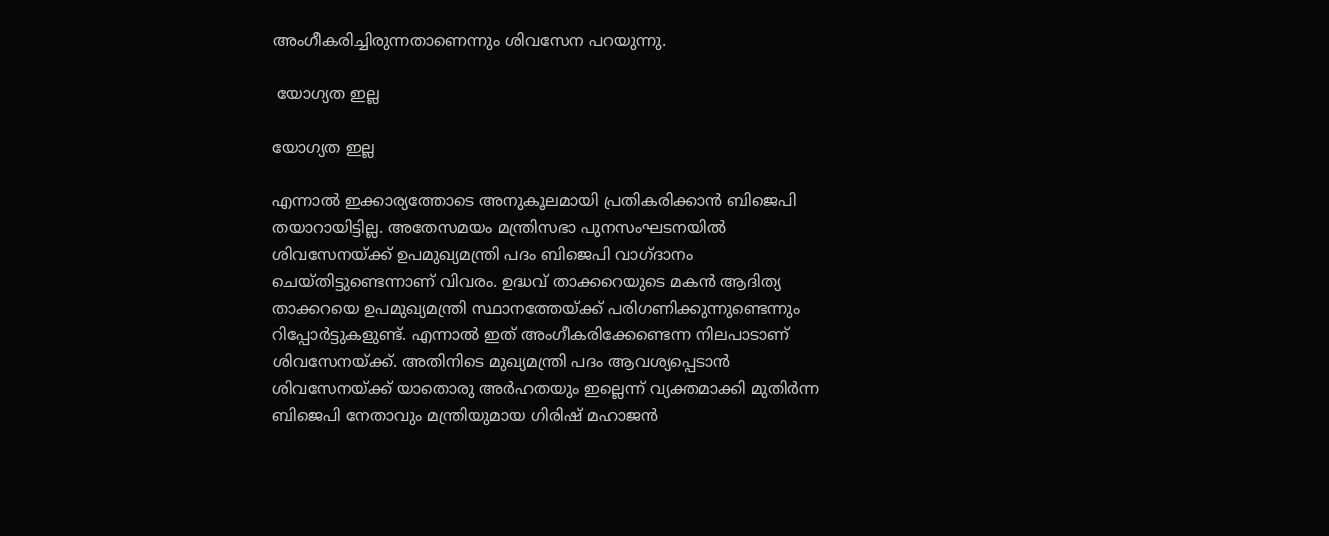അംഗീകരിച്ചിരുന്നതാണെന്നും ശിവസേന പറയുന്നു.

 യോഗ്യത ഇല്ല

യോഗ്യത ഇല്ല

എന്നാൽ ഇക്കാര്യത്തോടെ അനുകൂലമായി പ്രതികരിക്കാൻ ബിജെപി തയാറായിട്ടില്ല. അതേസമയം മന്ത്രിസഭാ പുനസംഘടനയിൽ ശിവസേനയ്ക്ക് ഉപമുഖ്യമന്ത്രി പദം ബിജെപി വാഗ്ദാനം ചെയ്തിട്ടുണ്ടെന്നാണ് വിവരം. ഉദ്ധവ് താക്കറെയുടെ മകൻ ആദിത്യ താക്കറയെ ഉപമുഖ്യമന്ത്രി സ്ഥാനത്തേയ്ക്ക് പരിഗണിക്കുന്നുണ്ടെന്നും റിപ്പോർട്ടുകളുണ്ട്. എന്നാല്‍ ഇത് അംഗീകരിക്കേണ്ടെന്ന നിലപാടാണ് ശിവസേനയ്ക്ക്. അതിനിടെ മുഖ്യമന്ത്രി പദം ആവശ്യപ്പെടാന്‍ ശിവസേനയ്ക്ക് യാതൊരു അര്‍ഹതയും ഇല്ലെന്ന് വ്യക്തമാക്കി മുതിര്‍ന്ന ബിജെപി നേതാവും മന്ത്രിയുമായ ഗിരിഷ് മഹാജന്‍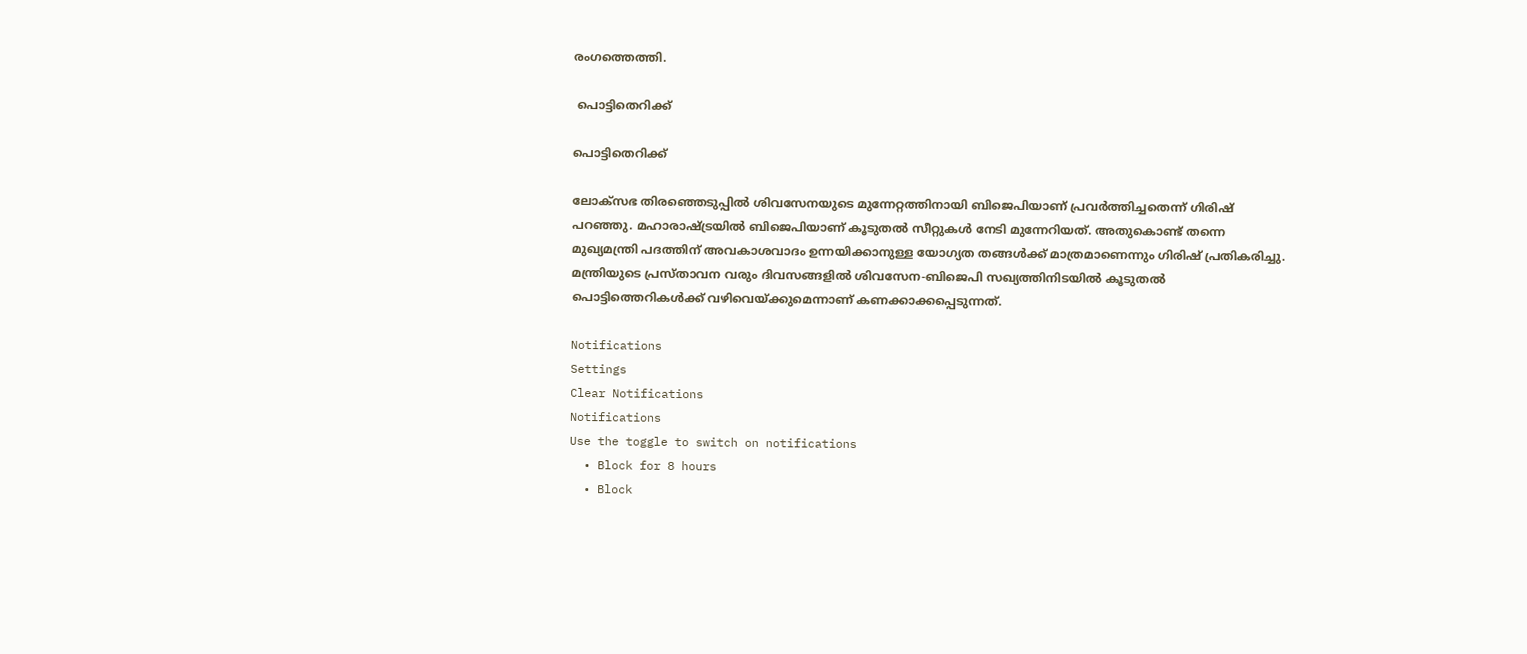രംഗത്തെത്തി.

 പൊട്ടിതെറിക്ക്

പൊട്ടിതെറിക്ക്

ലോക്സഭ തിരഞ്ഞെടുപ്പില്‍ ശിവസേനയുടെ മുന്നേറ്റത്തിനായി ബിജെപിയാണ് പ്രവര്‍ത്തിച്ചതെന്ന് ഗിരിഷ് പറഞ്ഞു. മഹാരാഷ്ട്രയില്‍ ബിജെപിയാണ് കൂടുതല്‍ സീറ്റുകള്‍ നേടി മുന്നേറിയത്. അതുകൊണ്ട് തന്നെ മുഖ്യമന്ത്രി പദത്തിന് അവകാശവാദം ഉന്നയിക്കാനുള്ള യോഗ്യത തങ്ങള്‍ക്ക് മാത്രമാണെന്നും ഗിരിഷ് പ്രതികരിച്ചു. മന്ത്രിയുടെ പ്രസ്താവന വരും ദിവസങ്ങളില്‍ ശിവസേന-ബിജെപി സഖ്യത്തിനിടയില്‍ കൂടുതല്‍ പൊട്ടിത്തെറികള്‍ക്ക് വഴിവെയ്ക്കുമെന്നാണ് കണക്കാക്കപ്പെടുന്നത്.

Notifications
Settings
Clear Notifications
Notifications
Use the toggle to switch on notifications
  • Block for 8 hours
  • Block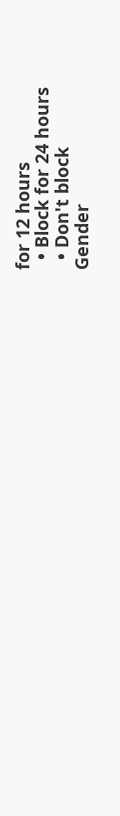for 12 hours
  • Block for 24 hours
  • Don't block
Gender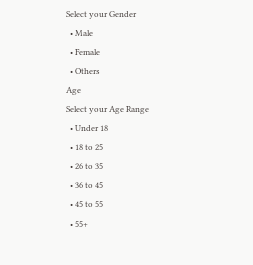Select your Gender
  • Male
  • Female
  • Others
Age
Select your Age Range
  • Under 18
  • 18 to 25
  • 26 to 35
  • 36 to 45
  • 45 to 55
  • 55+